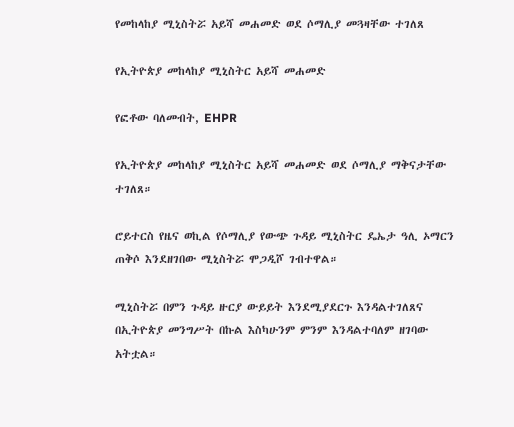የመከላከያ ሚኒስትሯ አይሻ መሐመድ ወደ ሶማሊያ መጓዛቸው ተገለጸ

የኢትዮጵያ መከላከያ ሚኒስትር አይሻ መሐመድ

የፎቶው ባለመብት, EHPR

የኢትዮጵያ መከላከያ ሚኒስትር አይሻ መሐመድ ወደ ሶማሊያ ማቅናታቸው ተገለጸ።

ሮይተርስ የዜና ወኪል የሶማሊያ የውጭ ጉዳይ ሚኒስትር ዴኤታ ዓሊ ኦማርን ጠቅሶ እንደዘገበው ሚኒስትሯ ሞጋዲሾ ገብተዋል።

ሚኒስትሯ በምን ጉዳይ ዙርያ ውይይት እንደሚያደርጉ እንዳልተገለጸና በኢትዮጵያ መንግሥት በኩል እስካሁንም ምንም እንዳልተባለም ዘገባው አትቷል።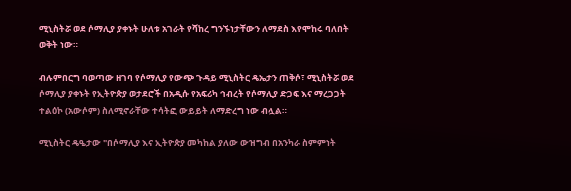ሚኒስትሯ ወደ ሶማሊያ ያቀኑት ሁለቱ አገራት የሻከረ ግንኙነታቸውን ለማደስ እየሞከሩ ባለበት ወቅት ነው።

ብሉምበርግ ባወጣው ዘገባ የሶማሊያ የውጭ ጉዳይ ሚኒስትር ዴኤታን ጠቅሶ፣ ሚኒስትሯ ወደ ሶማሊያ ያቀኑት የኢትዮጵያ ወታደሮች በአዲሱ የአፍሪካ ኅብረት የሶማሊያ ድጋፍ እና ማረጋጋት ተልዕኮ (አውሶም) ስለሚኖራቸው ተሳትፎ ውይይት ለማድረግ ነው ብሏል።

ሚኒስትር ዴዔታው "በሶማሊያ እና ኢትዮጵያ መካከል ያለው ውዝግብ በአንካራ ስምምነት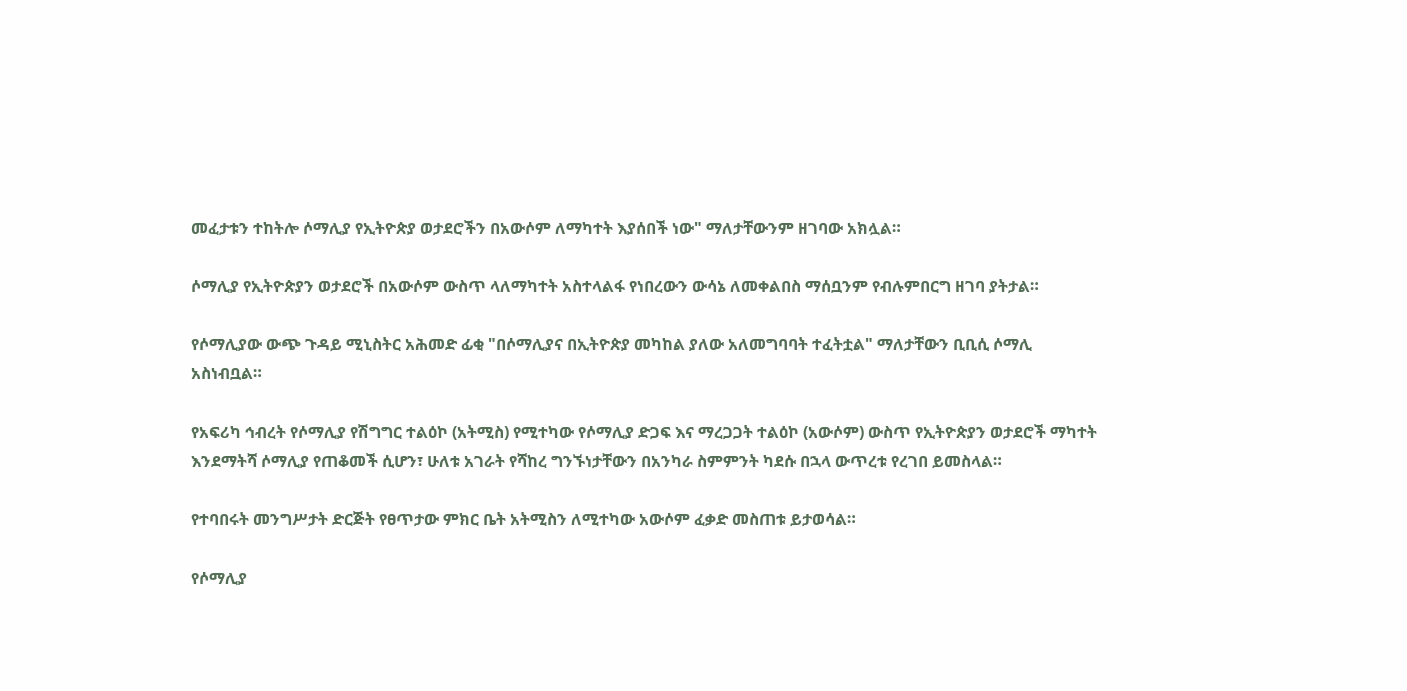መፈታቱን ተከትሎ ሶማሊያ የኢትዮጵያ ወታደሮችን በአውሶም ለማካተት እያሰበች ነው" ማለታቸውንም ዘገባው አክሏል።

ሶማሊያ የኢትዮጵያን ወታደሮች በአውሶም ውስጥ ላለማካተት አስተላልፋ የነበረውን ውሳኔ ለመቀልበስ ማሰቧንም የብሉምበርግ ዘገባ ያትታል።

የሶማሊያው ውጭ ጉዳይ ሚኒስትር አሕመድ ፊቂ "በሶማሊያና በኢትዮጵያ መካከል ያለው አለመግባባት ተፈትቷል" ማለታቸውን ቢቢሲ ሶማሊ አስነብቧል።

የአፍሪካ ኅብረት የሶማሊያ የሽግግር ተልዕኮ (አትሚስ) የሚተካው የሶማሊያ ድጋፍ እና ማረጋጋት ተልዕኮ (አውሶም) ውስጥ የኢትዮጵያን ወታደሮች ማካተት እንደማትሻ ሶማሊያ የጠቆመች ሲሆን፣ ሁለቱ አገራት የሻከረ ግንኙነታቸውን በአንካራ ስምምንት ካደሱ በኋላ ውጥረቱ የረገበ ይመስላል።

የተባበሩት መንግሥታት ድርጅት የፀጥታው ምክር ቤት አትሚስን ለሚተካው አውሶም ፈቃድ መስጠቱ ይታወሳል።

የሶማሊያ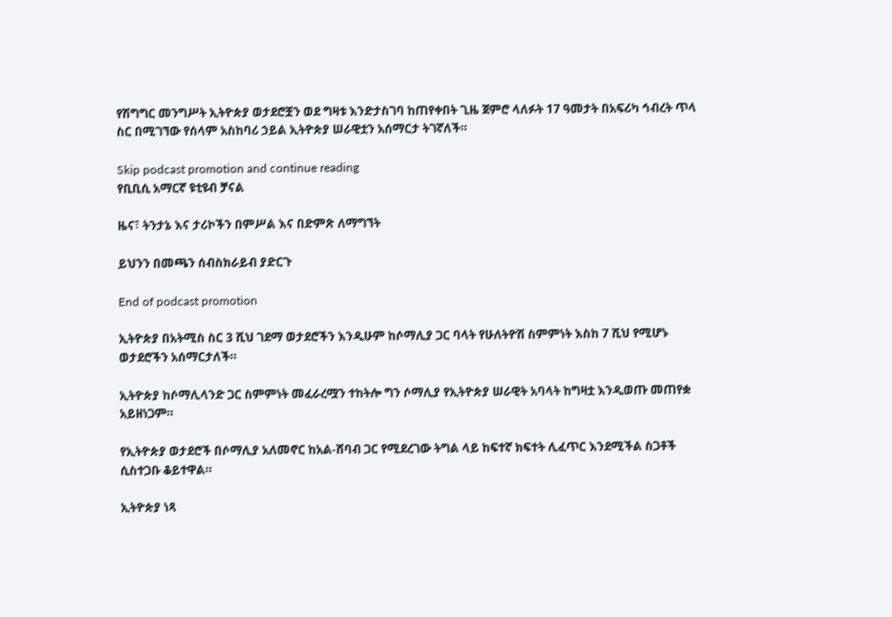የሽግግር መንግሥት ኢትዮጵያ ወታደሮቿን ወደ ግዛቱ እንድታስገባ ከጠየቀበት ጊዜ ጀምሮ ላለፉት 17 ዓመታት በአፍሪካ ኅብረት ጥላ ስር በሚገኘው የሰላም አስከባሪ ኃይል ኢትዮጵያ ሠራዊቷን አሰማርታ ትገኛለች።

Skip podcast promotion and continue reading
የቢቢሲ አማርኛ ዩቲዩብ ቻናል

ዜና፣ ትንታኔ እና ታሪኮችን በምሥል እና በድምጽ ለማግኘት

ይህንን በመጫን ሰብስክራይብ ያድርጉ

End of podcast promotion

ኢትዮጵያ በአትሚስ ስር 3 ሺህ ገደማ ወታደሮችን እንዲሁም ከሶማሊያ ጋር ባላት የሁለትዮሽ ስምምነት እስከ 7 ሺህ የሚሆኑ ወታደሮችን አሰማርታለች።

ኢትዮጵያ ከሶማሊላንድ ጋር ስምምነት መፈራረሟን ተከትሎ ግን ሶማሊያ የኢትዮጵያ ሠራዊት አባላት ከግዛቷ እንዲወጡ መጠየቋ አይዘነጋም።

የኢትዮጵያ ወታደሮች በሶማሊያ አለመኖር ከአል-ሸባብ ጋር የሚደረገው ትግል ላይ ከፍተኛ ክፍተት ሊፈጥር እንደሚችል ስጋቶች ሲስተጋቡ ቆይተዋል።

ኢትዮጵያ ነጻ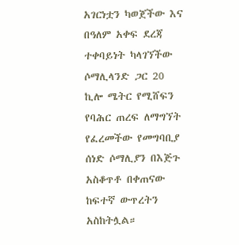አገርነቷን ካወጀችው እና በዓለም አቀፍ ደረጃ ተቀባይነት ካላገኘችው ሶማሊላንድ ጋር 20 ኪሎ ሜትር የሚሸፍን የባሕር ጠረፍ ለማግኘት የፈረመችው የመግባቢያ ሰነድ ሶማሊያን በእጅጉ አስቆጥቶ በቀጠናው ከፍተኛ ውጥረትን አስከትሏል።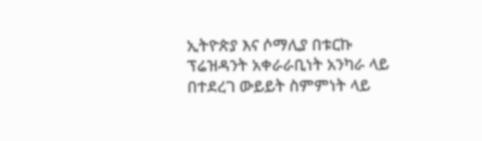ኢትዮጵያ እና ሶማሊያ በቱርኩ ፕሬዝዳንት አቀራራቢነት አንካራ ላይ በተደረገ ውይይት ስምምነት ላይ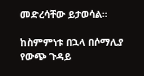መድረሳቸው ይታወሳል።

ከስምምነቱ በኋላ በሶማሊያ የውጭ ጉዳይ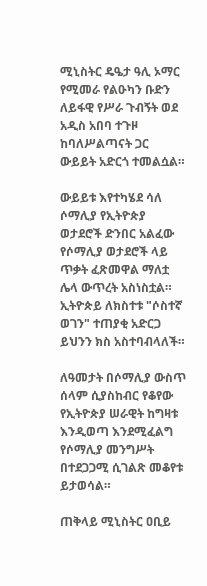ሚኒስትር ዴዔታ ዓሊ ኦማር የሚመራ የልዑካን ቡድን ለይፋዊ የሥራ ጉብኝት ወደ አዲስ አበባ ተጉዞ ከባለሥልጣናት ጋር ውይይት አድርጎ ተመልሷል።

ውይይቱ እየተካሄደ ሳለ ሶማሊያ የኢትዮጵያ ወታደሮች ድንበር አልፈው የሶማሊያ ወታደሮች ላይ ጥቃት ፈጽመዋል ማለቷ ሌላ ውጥረት አስነስቷል። ኢትዮጵይ ለክስተቱ "ሶስተኛ ወገን" ተጠያቂ አድርጋ ይህንን ክስ አስተባብላለች።

ለዓመታት በሶማሊያ ውስጥ ሰላም ሲያስከብር የቆየው የኢትዮጵያ ሠራዊት ከግዛቱ እንዲወጣ እንደሚፈልግ የሶማሊያ መንግሥት በተደጋጋሚ ሲገልጽ መቆየቱ ይታወሳል።

ጠቅላይ ሚኒስትር ዐቢይ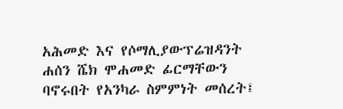አሕመድ እና የሶማሊያውፕሬዝዳንት ሐሰን ሼክ ሞሐመድ ፊርማቸውን ባኖሩበት የአንካራ ስምምነት መሰረት፤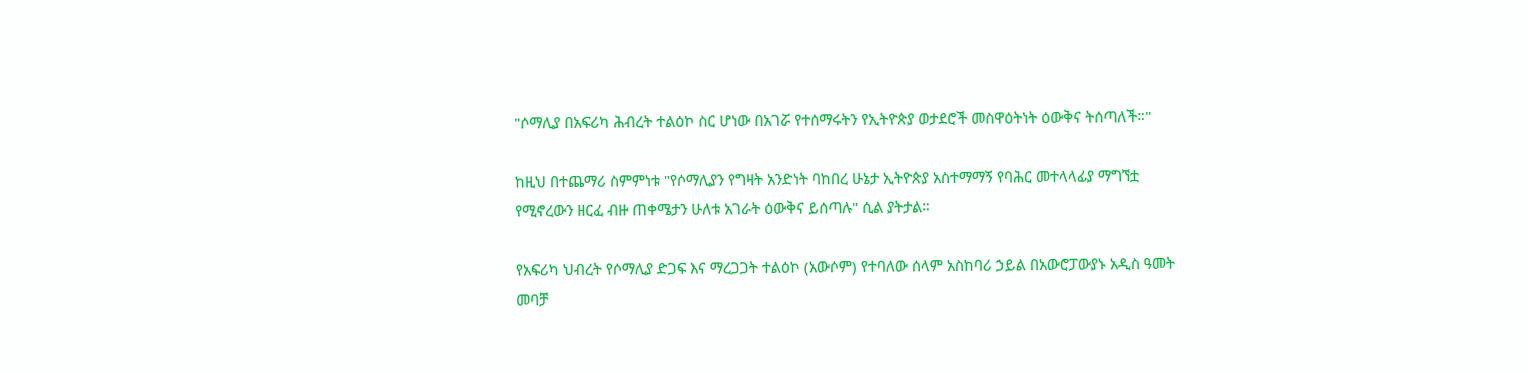"ሶማሊያ በአፍሪካ ሕብረት ተልዕኮ ስር ሆነው በአገሯ የተሰማሩትን የኢትዮጵያ ወታደሮች መስዋዕትነት ዕውቅና ትሰጣለች።"

ከዚህ በተጨማሪ ስምምነቱ "የሶማሊያን የግዛት አንድነት ባከበረ ሁኔታ ኢትዮጵያ አስተማማኝ የባሕር መተላላፊያ ማግኘቷ የሚኖረውን ዘርፈ ብዙ ጠቀሜታን ሁለቱ አገራት ዕውቅና ይሰጣሉ" ሲል ያትታል።

የአፍሪካ ህብረት የሶማሊያ ድጋፍ እና ማረጋጋት ተልዕኮ (አውሶም) የተባለው ሰላም አስከባሪ ኃይል በአውሮፓውያኑ አዲስ ዓመት መባቻ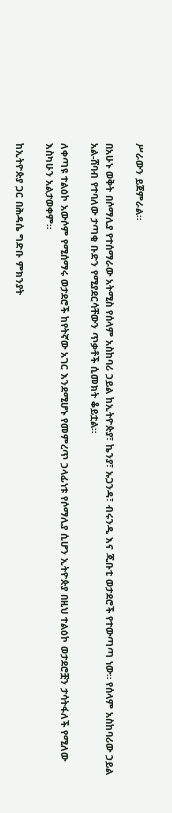ሥራውን ይጀምራል።

በአሁኑ ወቅት በሶማሊያ የተሰማራው አትሚስ የሰላም አስከባሪ ኃይል ከኢትዮጵያ፣ ኬንያ፣ ኡጋንዳ፣ ብሩንዲ እና ጂቡቲ ወታደሮች የተውጣጣ ነው። የሰላም አስከባሪው ኃይል አል-ሸባብ የተባለው ታጣቂ ቡድን የሚያደርሳቸውን ጥቃቶች ሲመክት ቆይቷል።

ለቀጣዩ ተልዕኮ አውሶም የሚሰማሩ ወታደሮች ከየትኛው አገር እንደሚሆኑ የመምረጥ ኃላፊነቱ የሶማሊያ ሲሆን ኢትዮጵያ በዚህ ተልዕኮ ወታደሮቿን ታሳትፋለች የሚለው እስካሁን አልታወቀም።

ከኢትዮጵያ ጋር በሕዳሴ ግድቡ ምክንያት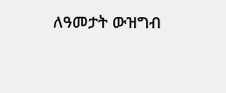ለዓመታት ውዝግብ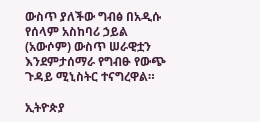ውስጥ ያለችው ግብፅ በአዲሱ የሰላም አስከባሪ ኃይል (አውሶም) ውስጥ ሠራዊቷን እንደምታሰማራ የግብፁ የውጭ ጉዳይ ሚኒስትር ተናግረዋል።

ኢትዮጵያ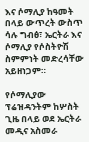እና ሶማሊያ ከዓመት በላይ ውጥረት ውስጥ ሳሉ ግብፅ፣ ኤርትራ እና ሶማሊያ የሶስትዮሽ ስምምነት መድረሳቸው አይዘነጋም።

የሶማሊያው ፕሬዝዳንትም ከሦስት ጊዜ በላይ ወደ ኤርትራ መዲና አስመራ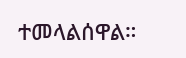ተመላልሰዋል።